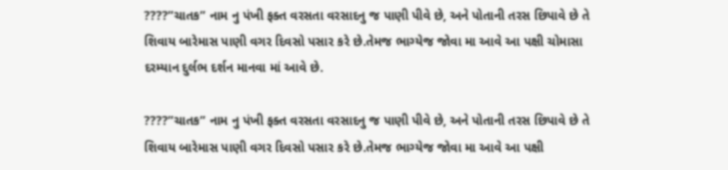????”ચાતક” નામ નુ પંખી ફક્ત વરસતા વરસાદનુ જ પાણી પીવે છે, અને પોતાની તરસ છિપાવે છે તે શિવાય બારેમાસ પાણી વગર દિવસો પસાર કરે છે.તેમજ ભાગ્યેજ જોવા મા આવે આ પક્ષી ચોમાસા દરમ્યાન દુર્લભ દર્શન માનવા માં આવે છે.

????”ચાતક” નામ નુ પંખી ફક્ત વરસતા વરસાદનુ જ પાણી પીવે છે, અને પોતાની તરસ છિપાવે છે તે શિવાય બારેમાસ પાણી વગર દિવસો પસાર કરે છે.તેમજ ભાગ્યેજ જોવા મા આવે આ પક્ષી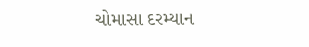ચોમાસા દરમ્યાન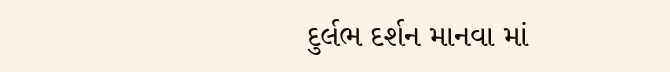દુર્લભ દર્શન માનવા માં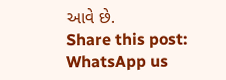આવે છે.
Share this post:
WhatsApp us